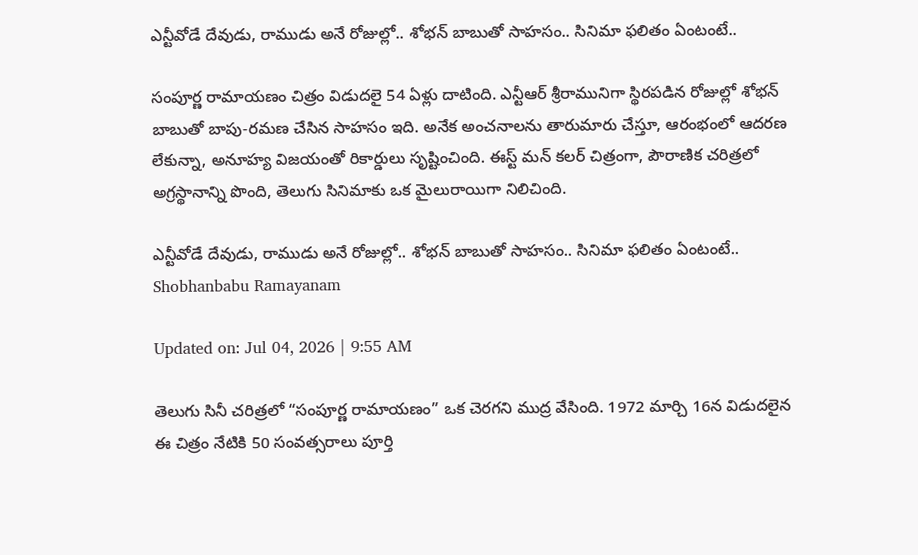ఎన్టీవోడే దేవుడు, రాముడు అనే రోజుల్లో.. శోభన్ బాబుతో సాహసం.. సినిమా ఫలితం ఏంటంటే..

సంపూర్ణ రామాయణం చిత్రం విడుదలై 54 ఏళ్లు దాటింది. ఎన్టీఆర్ శ్రీరామునిగా స్థిరపడిన రోజుల్లో శోభన్ బాబుతో బాపు-రమణ చేసిన సాహసం ఇది. అనేక అంచనాలను తారుమారు చేస్తూ, ఆరంభంలో ఆదరణ లేకున్నా, అనూహ్య విజయంతో రికార్డులు సృష్టించింది. ఈస్ట్ మన్ కలర్ చిత్రంగా, పౌరాణిక చరిత్రలో అగ్రస్థానాన్ని పొంది, తెలుగు సినిమాకు ఒక మైలురాయిగా నిలిచింది.

ఎన్టీవోడే దేవుడు, రాముడు అనే రోజుల్లో.. శోభన్ బాబుతో సాహసం.. సినిమా ఫలితం ఏంటంటే..
Shobhanbabu Ramayanam

Updated on: Jul 04, 2026 | 9:55 AM

తెలుగు సినీ చరిత్రలో “సంపూర్ణ రామాయణం” ఒక చెరగని ముద్ర వేసింది. 1972 మార్చి 16న విడుదలైన ఈ చిత్రం నేటికి 50 సంవత్సరాలు పూర్తి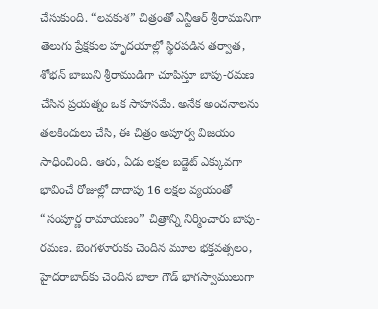చేసుకుంది. “లవకుశ” చిత్రంతో ఎన్టీఆర్ శ్రీరామునిగా తెలుగు ప్రేక్షకుల హృదయాల్లో స్థిరపడిన తర్వాత, శోభన్ బాబుని శ్రీరాముడిగా చూపిస్తూ బాపు-రమణ చేసిన ప్రయత్నం ఒక సాహసమే. అనేక అంచనాలను తలకిందులు చేసి, ఈ చిత్రం అపూర్వ విజయం సాధించింది. ఆరు, ఏడు లక్షల బడ్జెట్ ఎక్కువగా భావించే రోజుల్లో దాదాపు 16 లక్షల వ్యయంతో “సంపూర్ణ రామాయణం” చిత్రాన్ని నిర్మించారు బాపు-రమణ. బెంగళూరుకు చెందిన మూల భక్తవత్సలం, హైదరాబాద్‌కు చెందిన బాలా గౌడ్ భాగస్వాములుగా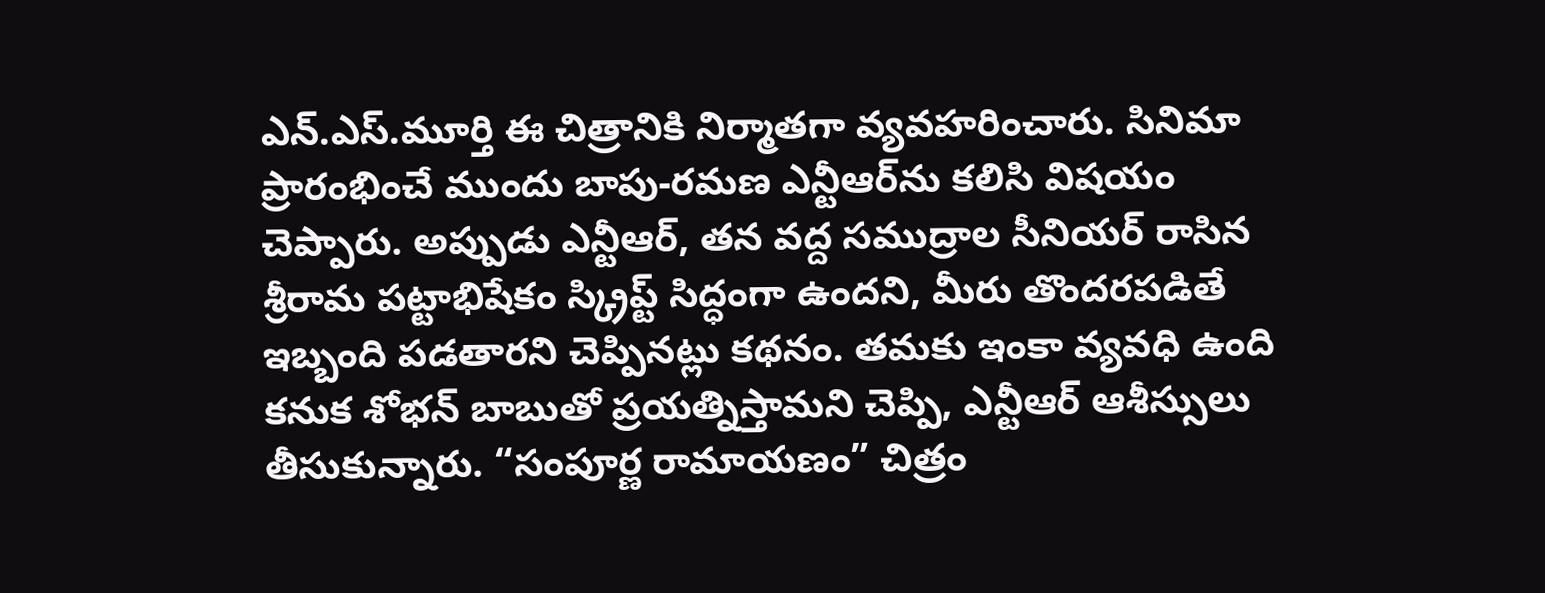ఎన్.ఎస్.మూర్తి ఈ చిత్రానికి నిర్మాతగా వ్యవహరించారు. సినిమా ప్రారంభించే ముందు బాపు-రమణ ఎన్టీఆర్‌ను కలిసి విషయం చెప్పారు. అప్పుడు ఎన్టీఆర్, తన వద్ద సముద్రాల సీనియర్ రాసిన శ్రీరామ పట్టాభిషేకం స్క్రిప్ట్ సిద్ధంగా ఉందని, మీరు తొందరపడితే ఇబ్బంది పడతారని చెప్పినట్లు కథనం. తమకు ఇంకా వ్యవధి ఉంది కనుక శోభన్ బాబుతో ప్రయత్నిస్తామని చెప్పి, ఎన్టీఆర్ ఆశీస్సులు తీసుకున్నారు. “సంపూర్ణ రామాయణం” చిత్రం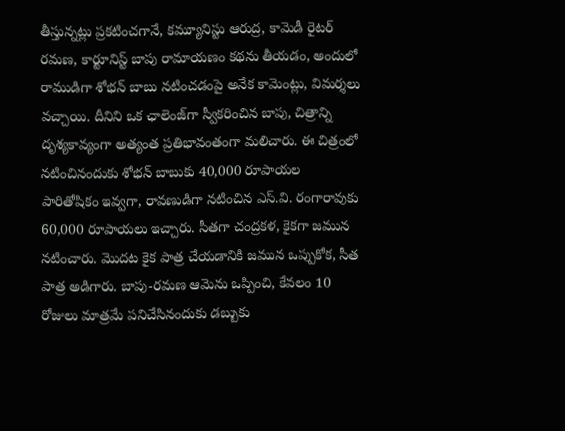తీస్తున్నట్లు ప్రకటించగానే, కమ్యూనిస్టు ఆరుద్ర, కామెడీ రైటర్ రమణ, కార్టూనిస్ట్ బాపు రామాయణం కథను తీయడం, అందులో రాముడిగా శోభన్ బాబు నటించడంపై అనేక కామెంట్లు, విమర్శలు వచ్చాయి. దీనిని ఒక ఛాలెంజ్‌గా స్వీకరించిన బాపు, చిత్రాన్ని దృశ్యకావ్యంగా అత్యంత ప్రతిభావంతంగా మలిచారు. ఈ చిత్రంలో నటించినందుకు శోభన్ బాబుకు 40,000 రూపాయల పారితోషికం ఇవ్వగా, రావణుడిగా నటించిన ఎస్.వి. రంగారావుకు 60,000 రూపాయలు ఇచ్చారు. సీతగా చంద్రకళ, కైకగా జమున నటించారు. మొదట కైక పాత్ర చేయడానికి జమున ఒప్పుకోక, సీత పాత్ర అడిగారు. బాపు-రమణ ఆమెను ఒప్పించి, కేవలం 10 రోజులు మాత్రమే పనిచేసినందుకు డబ్బుకు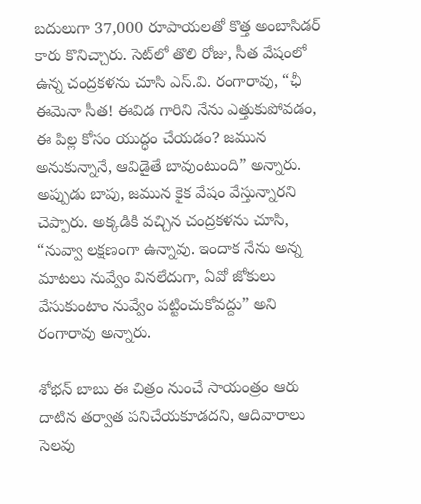బదులుగా 37,000 రూపాయలతో కొత్త అంబాసిడర్ కారు కొనిచ్చారు. సెట్‌లో తొలి రోజు, సీత వేషంలో ఉన్న చంద్రకళను చూసి ఎస్.వి. రంగారావు, “ఛీ ఈమెనా సీత! ఈవిడ గారిని నేను ఎత్తుకుపోవడం, ఈ పిల్ల కోసం యుద్ధం చేయడం? జమున అనుకున్నానే, ఆవిడైతే బావుంటుంది” అన్నారు. అప్పుడు బాపు, జమున కైక వేషం వేస్తున్నారని చెప్పారు. అక్కడికి వచ్చిన చంద్రకళను చూసి, “నువ్వా లక్షణంగా ఉన్నావు. ఇందాక నేను అన్న మాటలు నువ్వేం వినలేదుగా, ఏవో జోకులు వేసుకుంటాం నువ్వేం పట్టించుకోవద్దు” అని రంగారావు అన్నారు.

శోభన్ బాబు ఈ చిత్రం నుంచే సాయంత్రం ఆరు దాటిన తర్వాత పనిచేయకూడదని, ఆదివారాలు సెలవు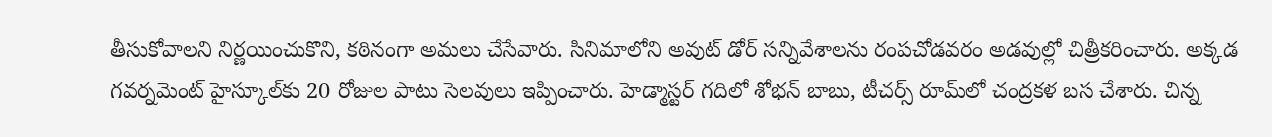తీసుకోవాలని నిర్ణయించుకొని, కఠినంగా అమలు చేసేవారు. సినిమాలోని అవుట్ డోర్ సన్నివేశాలను రంపచోడవరం అడవుల్లో చిత్రీకరించారు. అక్కడ గవర్నమెంట్ హైస్కూల్‌కు 20 రోజుల పాటు సెలవులు ఇప్పించారు. హెడ్మాస్టర్ గదిలో శోభన్ బాబు, టీచర్స్ రూమ్‌లో చంద్రకళ బస చేశారు. చిన్న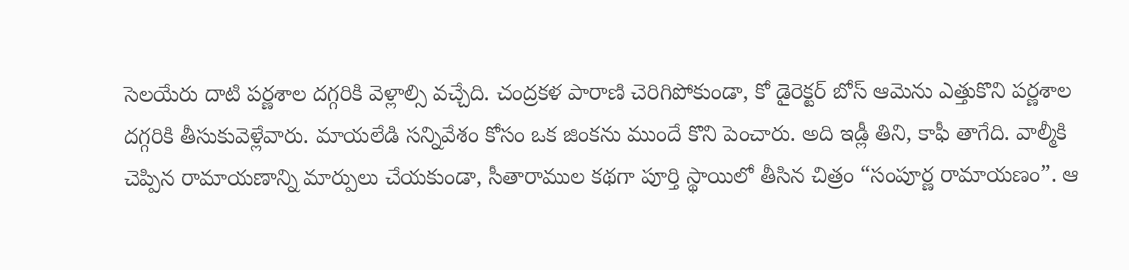సెలయేరు దాటి పర్ణశాల దగ్గరికి వెళ్లాల్సి వచ్చేది. చంద్రకళ పారాణి చెరిగిపోకుండా, కో డైరెక్టర్ బోస్ ఆమెను ఎత్తుకొని పర్ణశాల దగ్గరికి తీసుకువెళ్లేవారు. మాయలేడి సన్నివేశం కోసం ఒక జింకను ముందే కొని పెంచారు. అది ఇడ్లీ తిని, కాఫీ తాగేది. వాల్మీకి చెప్పిన రామాయణాన్ని మార్పులు చేయకుండా, సీతారాముల కథగా పూర్తి స్థాయిలో తీసిన చిత్రం “సంపూర్ణ రామాయణం”. ఆ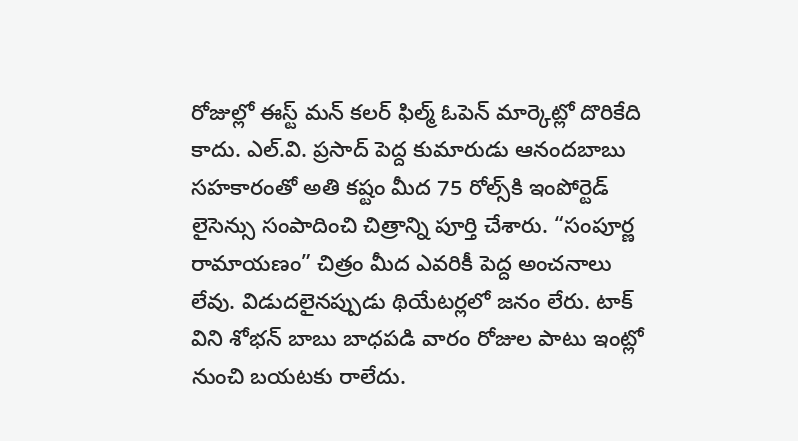రోజుల్లో ఈస్ట్ మన్ కలర్ ఫిల్మ్ ఓపెన్ మార్కెట్లో దొరికేది కాదు. ఎల్.వి. ప్రసాద్ పెద్ద కుమారుడు ఆనందబాబు సహకారంతో అతి కష్టం మీద 75 రోల్స్‌కి ఇంపోర్టెడ్ లైసెన్సు సంపాదించి చిత్రాన్ని పూర్తి చేశారు. “సంపూర్ణ రామాయణం” చిత్రం మీద ఎవరికీ పెద్ద అంచనాలు లేవు. విడుదలైనప్పుడు థియేటర్లలో జనం లేరు. టాక్ విని శోభన్ బాబు బాధపడి వారం రోజుల పాటు ఇంట్లో నుంచి బయటకు రాలేదు.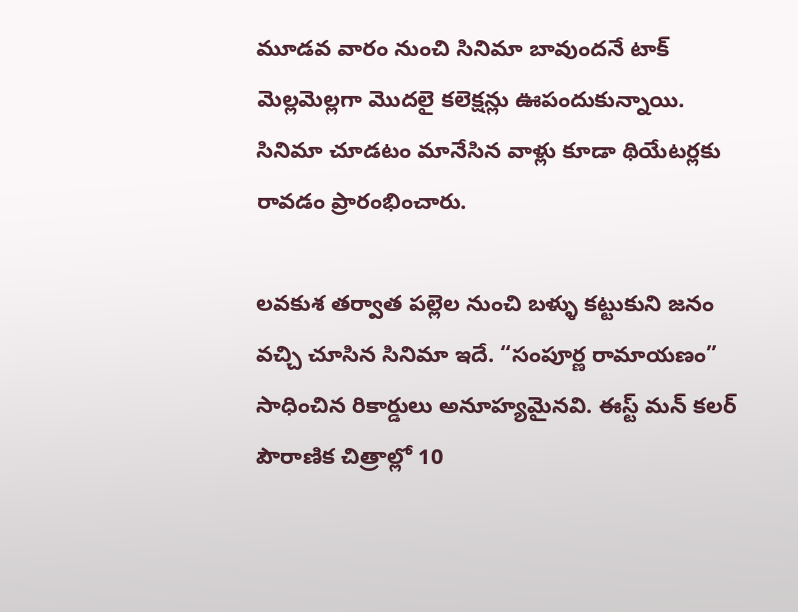మూడవ వారం నుంచి సినిమా బావుందనే టాక్ మెల్లమెల్లగా మొదలై కలెక్షన్లు ఊపందుకున్నాయి. సినిమా చూడటం మానేసిన వాళ్లు కూడా థియేటర్లకు రావడం ప్రారంభించారు.

లవకుశ తర్వాత పల్లెల నుంచి బళ్ళు కట్టుకుని జనం వచ్చి చూసిన సినిమా ఇదే. “సంపూర్ణ రామాయణం” సాధించిన రికార్డులు అనూహ్యమైనవి. ఈస్ట్ మన్ కలర్ పౌరాణిక చిత్రాల్లో 10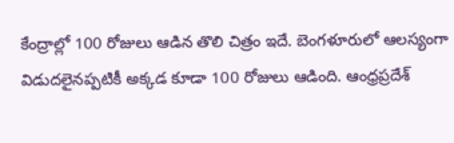కేంద్రాల్లో 100 రోజులు ఆడిన తొలి చిత్రం ఇదే. బెంగళూరులో ఆలస్యంగా విడుదలైనప్పటికీ అక్కడ కూడా 100 రోజులు ఆడింది. ఆంధ్రప్రదేశ్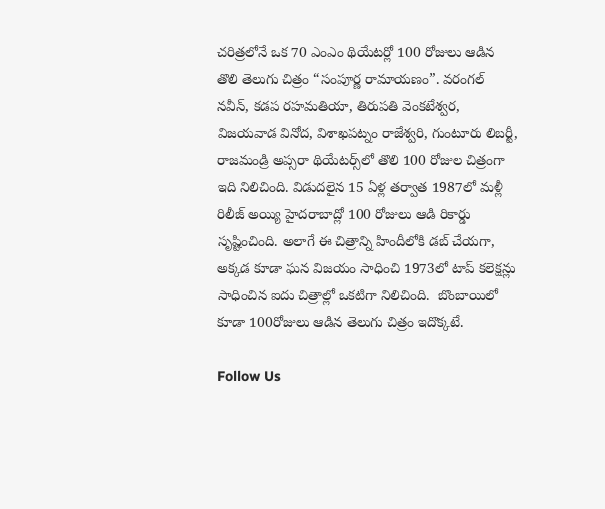చరిత్రలోనే ఒక 70 ఎంఎం థియేటర్లో 100 రోజులు ఆడిన తొలి తెలుగు చిత్రం “సంపూర్ణ రామాయణం”. వరంగల్ నవీన్, కడప రహమతియా, తిరుపతి వెంకటేశ్వర, విజయవాడ వినోద, విశాఖపట్నం రాజేశ్వరి, గుంటూరు లిబర్టీ, రాజమండ్రి అప్సరా థియేటర్స్‌లో తొలి 100 రోజుల చిత్రంగా ఇది నిలిచింది. విడుదలైన 15 ఏళ్ల తర్వాత 1987లో మళ్లీ రిలీజ్ అయ్యి హైదరాబాద్లో 100 రోజులు ఆడి రికార్డు సృష్టించింది. అలాగే ఈ చిత్రాన్ని హిందీలోకి డబ్ చేయగా, అక్కడ కూడా ఘన విజయం సాధించి 1973లో టాప్ కలెక్షన్లు సాధించిన ఐదు చిత్రాల్లో ఒకటిగా నిలిచింది.  బొంబాయిలో కూడా 100రోజులు ఆడిన తెలుగు చిత్రం ఇదొక్కటే.

Follow Us